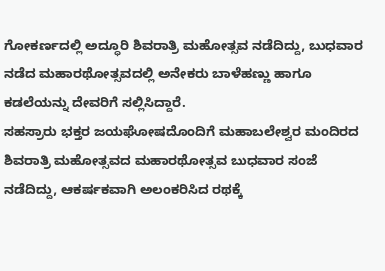ಗೋಕರ್ಣದಲ್ಲಿ ಅದ್ಧೂರಿ ಶಿವರಾತ್ರಿ ಮಹೋತ್ಸವ ನಡೆದಿದ್ದು, ಬುಧವಾರ ನಡೆದ ಮಹಾರಥೋತ್ಸವದಲ್ಲಿ ಅನೇಕರು ಬಾಳೆಹಣ್ಣು ಹಾಗೂ ಕಡಲೆಯನ್ನು ದೇವರಿಗೆ ಸಲ್ಲಿಸಿದ್ದಾರೆ.
ಸಹಸ್ರಾರು ಭಕ್ತರ ಜಯಘೋಷದೊಂದಿಗೆ ಮಹಾಬಲೇಶ್ವರ ಮಂದಿರದ ಶಿವರಾತ್ರಿ ಮಹೋತ್ಸವದ ಮಹಾರಥೋತ್ಸವ ಬುಧವಾರ ಸಂಜೆ ನಡೆದಿದ್ದು, ಆಕರ್ಷಕವಾಗಿ ಅಲಂಕರಿಸಿದ ರಥಕ್ಕೆ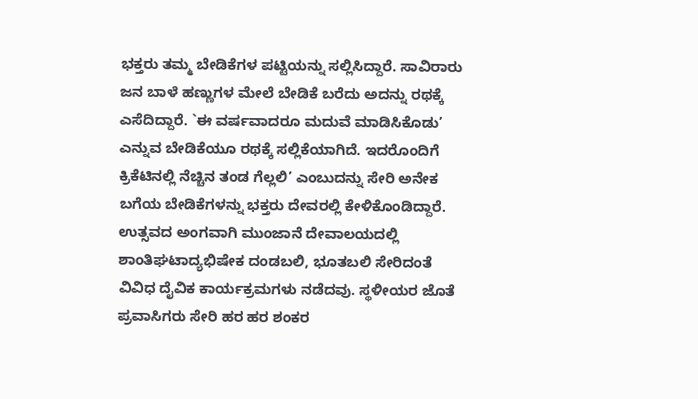ಭಕ್ತರು ತಮ್ಮ ಬೇಡಿಕೆಗಳ ಪಟ್ಟಿಯನ್ನು ಸಲ್ಲಿಸಿದ್ದಾರೆ. ಸಾವಿರಾರು ಜನ ಬಾಳೆ ಹಣ್ಣುಗಳ ಮೇಲೆ ಬೇಡಿಕೆ ಬರೆದು ಅದನ್ನು ರಥಕ್ಕೆ ಎಸೆದಿದ್ದಾರೆ. `ಈ ವರ್ಷವಾದರೂ ಮದುವೆ ಮಾಡಿಸಿಕೊಡು’ ಎನ್ನುವ ಬೇಡಿಕೆಯೂ ರಥಕ್ಕೆ ಸಲ್ಲಿಕೆಯಾಗಿದೆ. ಇದರೊಂದಿಗೆ ಕ್ರಿಕೆಟಿನಲ್ಲಿ ನೆಚ್ಚಿನ ತಂಡ ಗೆಲ್ಲಲಿ’ ಎಂಬುದನ್ನು ಸೇರಿ ಅನೇಕ ಬಗೆಯ ಬೇಡಿಕೆಗಳನ್ನು ಭಕ್ತರು ದೇವರಲ್ಲಿ ಕೇಳಿಕೊಂಡಿದ್ದಾರೆ.
ಉತ್ಸವದ ಅಂಗವಾಗಿ ಮುಂಜಾನೆ ದೇವಾಲಯದಲ್ಲಿ ಶಾಂತಿಘಟಾದ್ಯಭಿಷೇಕ ದಂಡಬಲಿ, ಭೂತಬಲಿ ಸೇರಿದಂತೆ ವಿವಿಧ ದೈವಿಕ ಕಾರ್ಯಕ್ರಮಗಳು ನಡೆದವು. ಸ್ಥಳೀಯರ ಜೊತೆ ಪ್ರವಾಸಿಗರು ಸೇರಿ ಹರ ಹರ ಶಂಕರ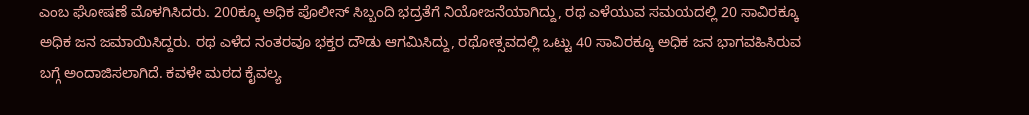ಎಂಬ ಘೋಷಣೆ ಮೊಳಗಿಸಿದರು. 200ಕ್ಕೂ ಅಧಿಕ ಪೊಲೀಸ್ ಸಿಬ್ಬಂದಿ ಭದ್ರತೆಗೆ ನಿಯೋಜನೆಯಾಗಿದ್ದು, ರಥ ಎಳೆಯುವ ಸಮಯದಲ್ಲಿ 20 ಸಾವಿರಕ್ಕೂ ಅಧಿಕ ಜನ ಜಮಾಯಿಸಿದ್ದರು. ರಥ ಎಳೆದ ನಂತರವೂ ಭಕ್ತರ ದೌಡು ಆಗಮಿಸಿದ್ದು, ರಥೋತ್ಸವದಲ್ಲಿ ಒಟ್ಟು 40 ಸಾವಿರಕ್ಕೂ ಅಧಿಕ ಜನ ಭಾಗವಹಿಸಿರುವ ಬಗ್ಗೆ ಅಂದಾಜಿಸಲಾಗಿದೆ. ಕವಳೇ ಮಠದ ಕೈವಲ್ಯ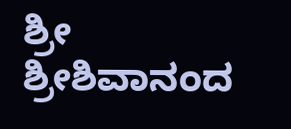ಶ್ರೀ ಶ್ರೀಶಿವಾನಂದ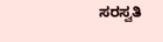ಸರಸ್ವತಿ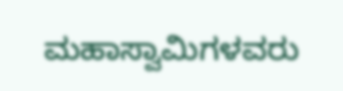ಮಹಾಸ್ವಾಮಿಗಳವರು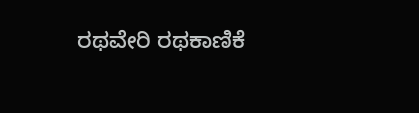ರಥವೇರಿ ರಥಕಾಣಿಕೆ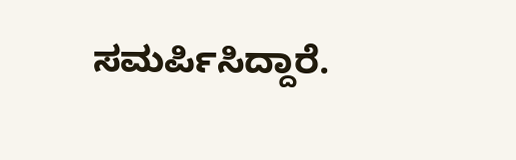ಸಮರ್ಪಿಸಿದ್ದಾರೆ.